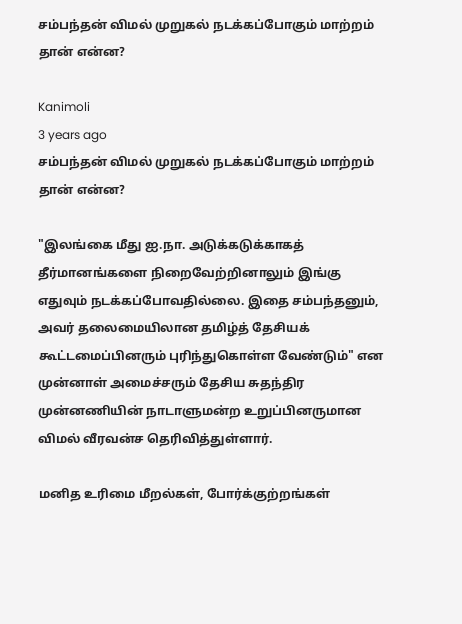சம்பந்தன் விமல் முறுகல் நடக்கப்போகும் மாற்றம் தான் என்ன?

Kanimoli
3 years ago
சம்பந்தன் விமல் முறுகல் நடக்கப்போகும் மாற்றம் தான் என்ன?

"இலங்கை மீது ஐ.நா. அடுக்கடுக்காகத் தீர்மானங்களை நிறைவேற்றினாலும் இங்கு எதுவும் நடக்கப்போவதில்லை. இதை சம்பந்தனும், அவர் தலைமையிலான தமிழ்த் தேசியக் கூட்டமைப்பினரும் புரிந்துகொள்ள வேண்டும்" என முன்னாள் அமைச்சரும் தேசிய சுதந்திர முன்னணியின் நாடாளுமன்ற உறுப்பினருமான விமல் வீரவன்ச தெரிவித்துள்ளார்.

மனித உரிமை மீறல்கள், போர்க்குற்றங்கள்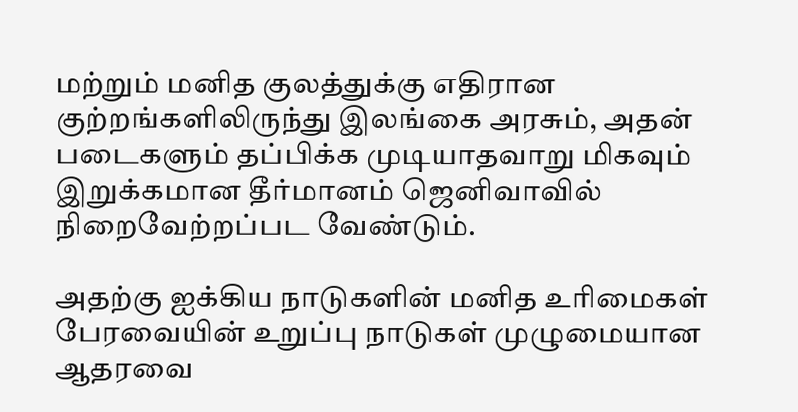மற்றும் மனித குலத்துக்கு எதிரான குற்றங்களிலிருந்து இலங்கை அரசும், அதன் படைகளும் தப்பிக்க முடியாதவாறு மிகவும் இறுக்கமான தீர்மானம் ஜெனிவாவில் நிறைவேற்றப்பட வேண்டும்.

அதற்கு ஐக்கிய நாடுகளின் மனித உரிமைகள் பேரவையின் உறுப்பு நாடுகள் முழுமையான ஆதரவை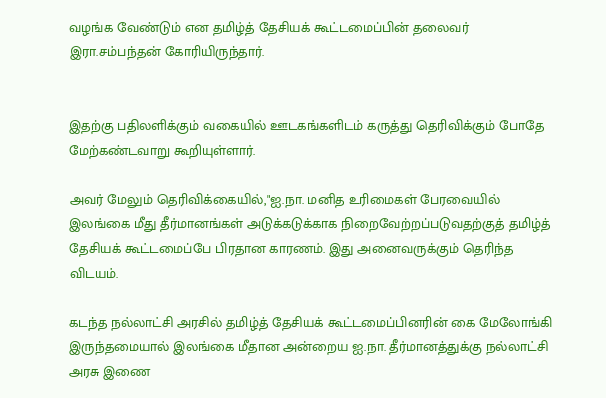வழங்க வேண்டும் என தமிழ்த் தேசியக் கூட்டமைப்பின் தலைவர் இரா.சம்பந்தன் கோரியிருந்தார்.


இதற்கு பதிலளிக்கும் வகையில் ஊடகங்களிடம் கருத்து தெரிவிக்கும் போதே மேற்கண்டவாறு கூறியுள்ளார்.

அவர் மேலும் தெரிவிக்கையில்,"ஐ.நா. மனித உரிமைகள் பேரவையில் இலங்கை மீது தீர்மானங்கள் அடுக்கடுக்காக நிறைவேற்றப்படுவதற்குத் தமிழ்த் தேசியக் கூட்டமைப்பே பிரதான காரணம். இது அனைவருக்கும் தெரிந்த விடயம்.

கடந்த நல்லாட்சி அரசில் தமிழ்த் தேசியக் கூட்டமைப்பினரின் கை மேலோங்கி இருந்தமையால் இலங்கை மீதான அன்றைய ஐ.நா. தீர்மானத்துக்கு நல்லாட்சி அரசு இணை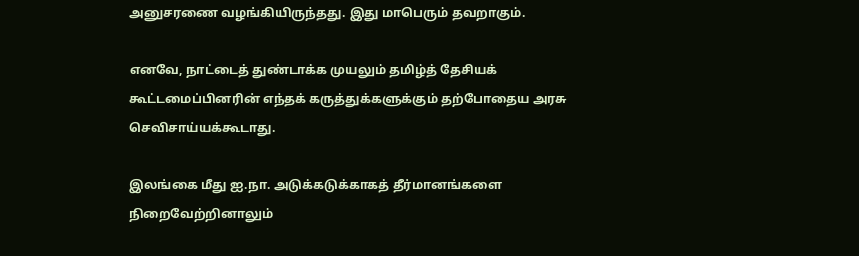அனுசரணை வழங்கியிருந்தது. இது மாபெரும் தவறாகும்.

எனவே, நாட்டைத் துண்டாக்க முயலும் தமிழ்த் தேசியக் கூட்டமைப்பினரின் எந்தக் கருத்துக்களுக்கும் தற்போதைய அரசு செவிசாய்யக்கூடாது.

இலங்கை மீது ஐ.நா. அடுக்கடுக்காகத் தீர்மானங்களை நிறைவேற்றினாலும்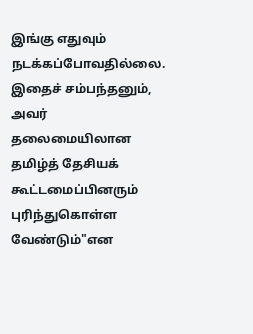இங்கு எதுவும் நடக்கப்போவதில்லை. இதைச் சம்பந்தனும், அவர் தலைமையிலான தமிழ்த் தேசியக் கூட்டமைப்பினரும் புரிந்துகொள்ள வேண்டும்"என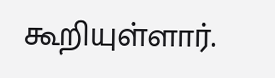கூறியுள்ளார்.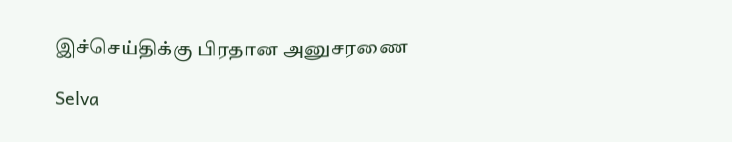இச்செய்திக்கு பிரதான அனுசரணை

Selva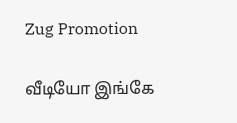Zug Promotion

வீடியோ இங்கே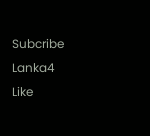Subcribe Lanka4
Like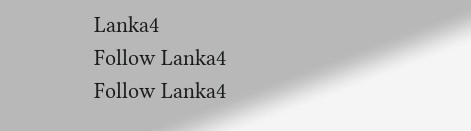Lanka4
Follow Lanka4
Follow Lanka4